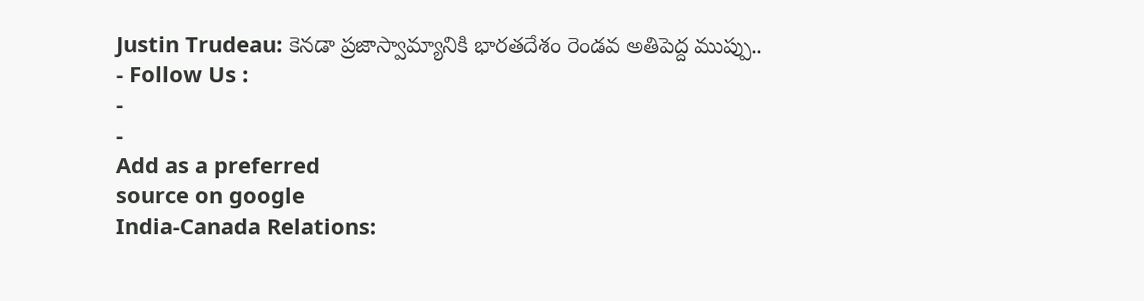Justin Trudeau: కెనడా ప్రజాస్వామ్యానికి భారతదేశం రెండవ అతిపెద్ద ముప్పు..
- Follow Us :
-
-
Add as a preferred
source on google
India-Canada Relations: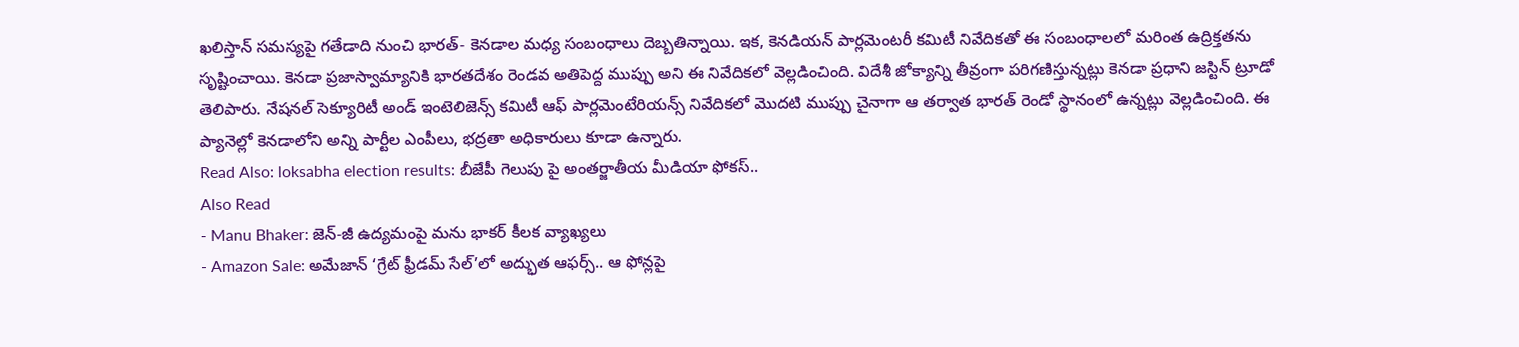ఖలిస్తాన్ సమస్యపై గతేడాది నుంచి భారత్- కెనడాల మధ్య సంబంధాలు దెబ్బతిన్నాయి. ఇక, కెనడియన్ పార్లమెంటరీ కమిటీ నివేదికతో ఈ సంబంధాలలో మరింత ఉద్రిక్తతను సృష్టించాయి. కెనడా ప్రజాస్వామ్యానికి భారతదేశం రెండవ అతిపెద్ద ముప్పు అని ఈ నివేదికలో వెల్లడించింది. విదేశీ జోక్యాన్ని తీవ్రంగా పరిగణిస్తున్నట్లు కెనడా ప్రధాని జస్టిన్ ట్రూడో తెలిపారు. నేషనల్ సెక్యూరిటీ అండ్ ఇంటెలిజెన్స్ కమిటీ ఆఫ్ పార్లమెంటేరియన్స్ నివేదికలో మొదటి ముప్పు చైనాగా ఆ తర్వాత భారత్ రెండో స్థానంలో ఉన్నట్లు వెల్లడించింది. ఈ ప్యానెల్లో కెనడాలోని అన్ని పార్టీల ఎంపీలు, భద్రతా అధికారులు కూడా ఉన్నారు.
Read Also: loksabha election results: బీజేపీ గెలుపు పై అంతర్జాతీయ మీడియా ఫోకస్..
Also Read
- Manu Bhaker: జెన్-జీ ఉద్యమంపై మను భాకర్ కీలక వ్యాఖ్యలు
- Amazon Sale: అమేజాన్ ‘గ్రేట్ ఫ్రీడమ్ సేల్’లో అద్భుత ఆఫర్స్.. ఆ ఫోన్లపై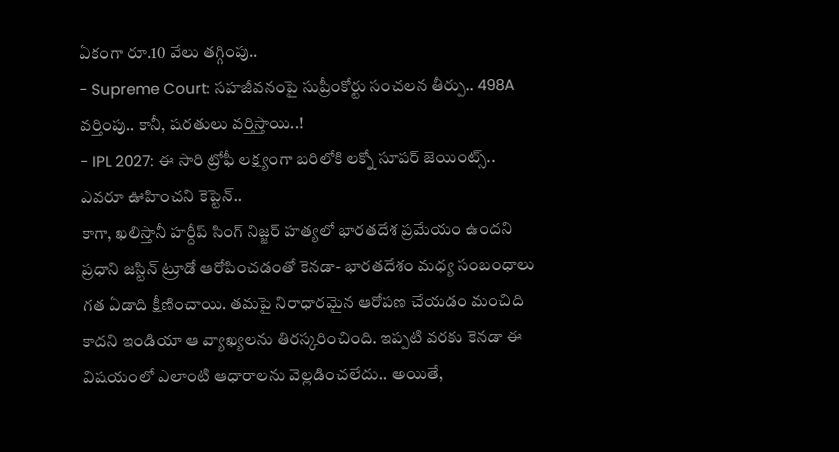ఏకంగా రూ.10 వేలు తగ్గింపు..
- Supreme Court: సహజీవనంపై సుప్రీంకోర్టు సంచలన తీర్పు.. 498A వర్తింపు.. కానీ, షరతులు వర్తిస్తాయి..!
- IPL 2027: ఈ సారి ట్రోఫీ లక్ష్యంగా బరిలోకి లక్నో సూపర్ జెయింట్స్.. ఎవరూ ఊహించని కెప్టెన్..
కాగా, ఖలిస్తానీ హర్దీప్ సింగ్ నిజ్జర్ హత్యలో భారతదేశ ప్రమేయం ఉందని ప్రధాని జస్టిన్ ట్రూడో ఆరోపించడంతో కెనడా- భారతదేశం మధ్య సంబంధాలు గత ఏడాది క్షీణించాయి. తమపై నిరాధారమైన ఆరోపణ చేయడం మంచిది కాదని ఇండియా ఆ వ్యాఖ్యలను తిరస్కరించింది. ఇప్పటి వరకు కెనడా ఈ విషయంలో ఎలాంటి ఆధారాలను వెల్లడించలేదు.. అయితే,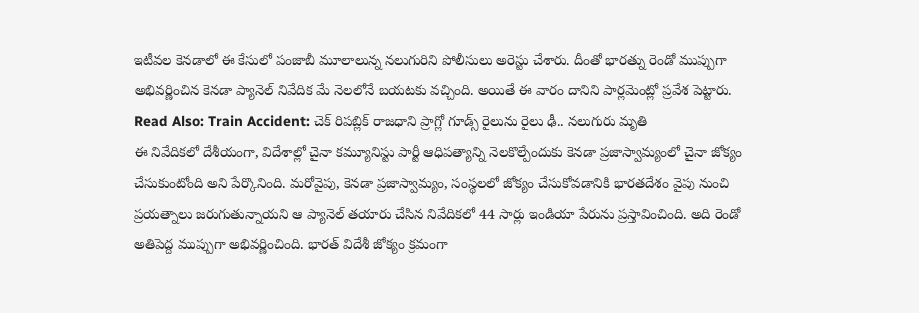ఇటీవల కెనడాలో ఈ కేసులో పంజాబీ మూలాలున్న నలుగురిని పోలీసులు అరెస్టు చేశారు. దీంతో భారత్ను రెండో ముప్పుగా అభివర్ణించిన కెనడా ప్యానెల్ నివేదిక మే నెలలోనే బయటకు వచ్చింది. అయితే ఈ వారం దానిని పార్లమెంట్లో ప్రవేశ పెట్టారు.
Read Also: Train Accident: చెక్ రిపబ్లిక్ రాజధాని ప్రాగ్లో గూడ్స్ రైలును రైలు ఢీ.. నలుగురు మృతి
ఈ నివేదికలో దేశీయంగా, విదేశాల్లో చైనా కమ్యూనిస్టు పార్టీ ఆధిపత్యాన్ని నెలకొల్పేందుకు కెనడా ప్రజాస్వామ్యంలో చైనా జోక్యం చేసుకుంటోంది అని పేర్కొనింది. మరోవైపు, కెనడా ప్రజాస్వామ్యం, సంస్థలలో జోక్యం చేసుకోవడానికి భారతదేశం వైపు నుంచి ప్రయత్నాలు జరుగుతున్నాయని ఆ ప్యానెల్ తయారు చేసిన నివేదికలో 44 సార్లు ఇండియా పేరును ప్రస్తావించింది. అది రెండో అతిపెద్ద ముప్పుగా అభివర్ణించింది. భారత్ విదేశీ జోక్యం క్రమంగా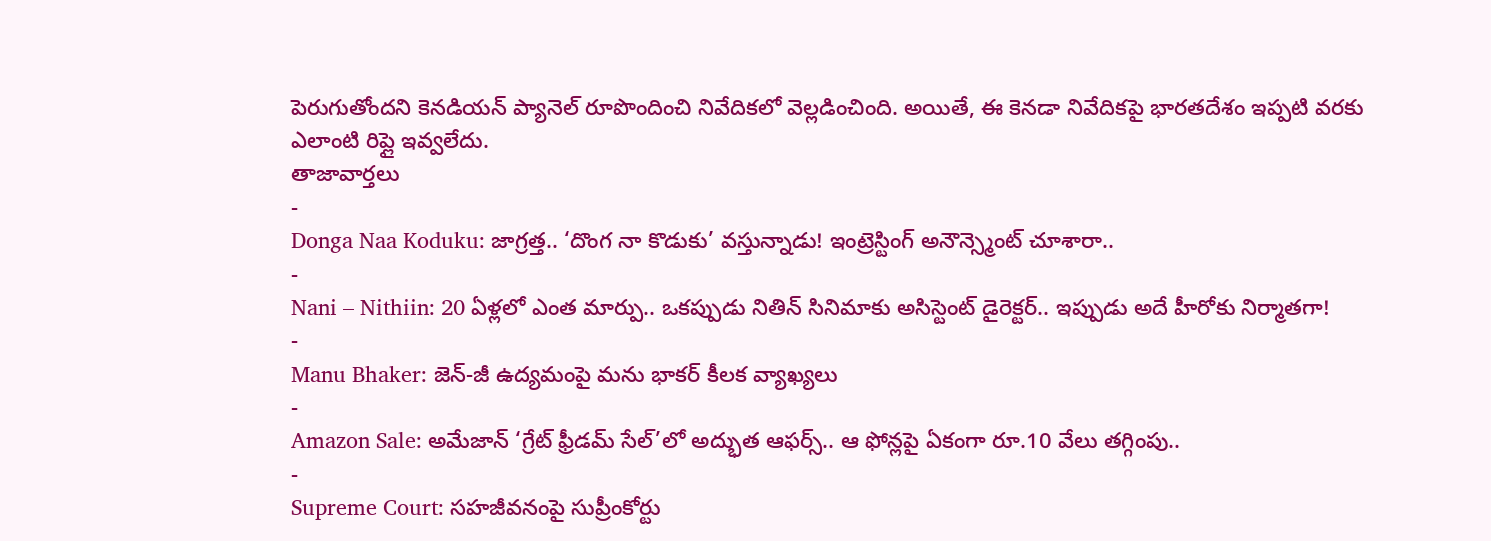పెరుగుతోందని కెనడియన్ ప్యానెల్ రూపొందించి నివేదికలో వెల్లడించింది. అయితే, ఈ కెనడా నివేదికపై భారతదేశం ఇప్పటి వరకు ఎలాంటి రిప్లై ఇవ్వలేదు.
తాజావార్తలు
-
Donga Naa Koduku: జాగ్రత్త.. ‘దొంగ నా కొడుకు’ వస్తున్నాడు! ఇంట్రెస్టింగ్ అనౌన్స్మెంట్ చూశారా..
-
Nani – Nithiin: 20 ఏళ్లలో ఎంత మార్పు.. ఒకప్పుడు నితిన్ సినిమాకు అసిస్టెంట్ డైరెక్టర్.. ఇప్పుడు అదే హీరోకు నిర్మాతగా!
-
Manu Bhaker: జెన్-జీ ఉద్యమంపై మను భాకర్ కీలక వ్యాఖ్యలు
-
Amazon Sale: అమేజాన్ ‘గ్రేట్ ఫ్రీడమ్ సేల్’లో అద్భుత ఆఫర్స్.. ఆ ఫోన్లపై ఏకంగా రూ.10 వేలు తగ్గింపు..
-
Supreme Court: సహజీవనంపై సుప్రీంకోర్టు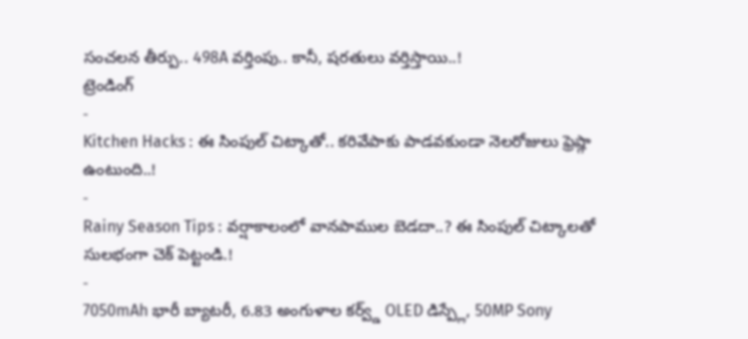సంచలన తీర్పు.. 498A వర్తింపు.. కానీ, షరతులు వర్తిస్తాయి..!
ట్రెండింగ్
-
Kitchen Hacks : ఈ సింపుల్ చిట్కాతో.. కరివేపాకు పాడవకుండా నెలరోజులు ఫ్రెష్గా ఉంటుంది..!
-
Rainy Season Tips : వర్షాకాలంలో వానపాముల బెడదా..? ఈ సింపుల్ చిట్కాలతో సులభంగా చెక్ పెట్టండి.!
-
7050mAh భారీ బ్యాటరీ, 6.83 అంగుళాల కర్వ్డ్ OLED డిస్ప్లే, 50MP Sony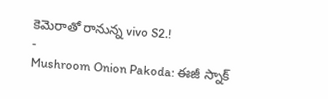కెమెరాతో రానున్న vivo S2.!
-
Mushroom Onion Pakoda: ఈజీ స్నాక్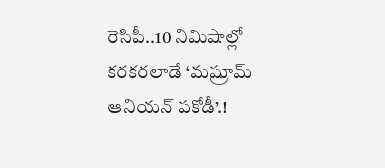రెసిపీ..10 నిమిషాల్లో కరకరలాడే ‘మష్రూమ్ ఆనియన్ పకోడీ’.!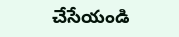చేసేయండి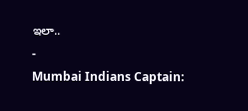ఇలా..
-
Mumbai Indians Captain: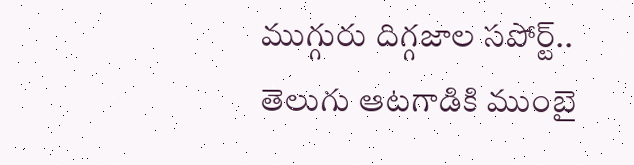ముగ్గురు దిగ్గజాల సపోర్ట్.. తెలుగు ఆటగాడికి ముంబై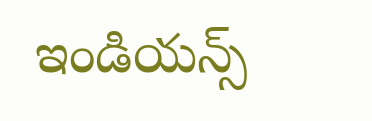ఇండియన్స్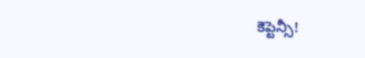కెప్టెన్సీ!